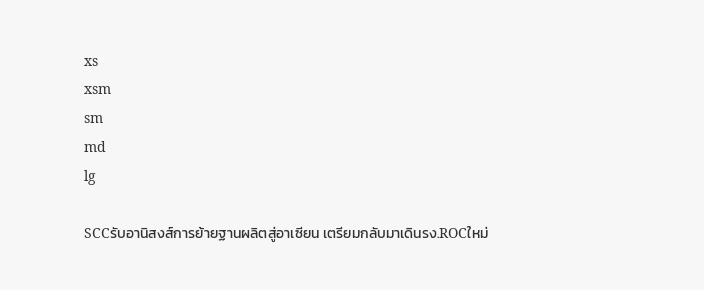xs
xsm
sm
md
lg

SCCรับอานิสงส์การย้ายฐานผลิตสู่อาเซียน เตรียมกลับมาเดินรง.ROCใหม่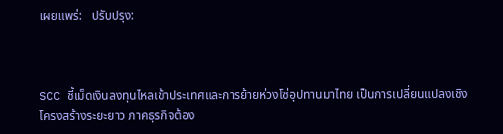เผยแพร่:   ปรับปรุง:



SCC ชี้เม็ดเงินลงทุนไหลเข้าประเทศและการย้ายห่วงโซ่อุปทานมาไทย เป็นการเปลี่ยนแปลงเชิงโครงสร้างระยะยาว ภาคธุรกิจต้อง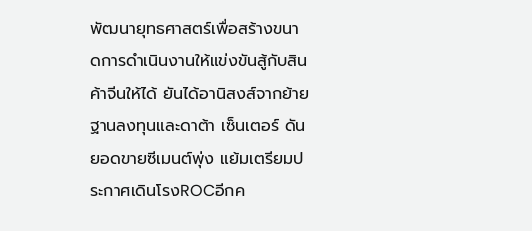พัฒนายุทธศาสตร์เพื่อสร้างขนาดการดำเนินงานให้แข่งขันสู้กับสินค้าจีนให้ได้ ยันได้อานิสงส์จากย้ายฐานลงทุนและดาต้า เซ็นเตอร์ ดันยอดขายซีเมนต์พุ่ง แย้มเตรียมประกาศเดินโรงROCอีกค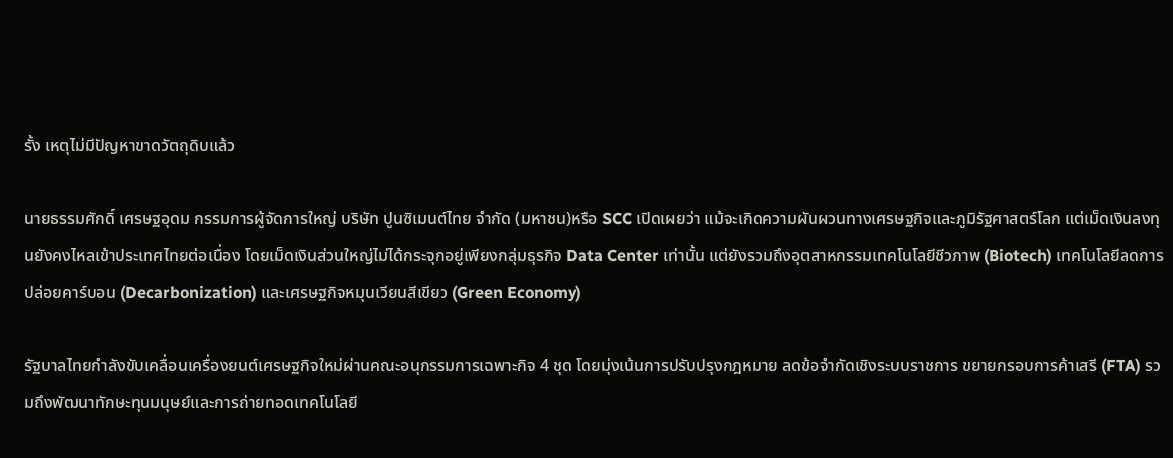รั้ง เหตุไม่มีปัญหาขาดวัตถุดิบแล้ว

นายธรรมศักดิ์ เศรษฐอุดม กรรมการผู้จัดการใหญ่ บริษัท ปูนซิเมนต์ไทย จำกัด (มหาชน)หรือ SCC เปิดเผยว่า แม้จะเกิดความผันผวนทางเศรษฐกิจและภูมิรัฐศาสตร์โลก แต่เม็ดเงินลงทุนยังคงไหลเข้าประเทศไทยต่อเนื่อง โดยเม็ดเงินส่วนใหญ่ไม่ได้กระจุกอยู่เพียงกลุ่มธุรกิจ Data Center เท่านั้น แต่ยังรวมถึงอุตสาหกรรมเทคโนโลยีชีวภาพ (Biotech) เทคโนโลยีลดการปล่อยคาร์บอน (Decarbonization) และเศรษฐกิจหมุนเวียนสีเขียว (Green Economy)

รัฐบาลไทยกำลังขับเคลื่อนเครื่องยนต์เศรษฐกิจใหม่ผ่านคณะอนุกรรมการเฉพาะกิจ 4 ชุด โดยมุ่งเน้นการปรับปรุงกฎหมาย ลดข้อจำกัดเชิงระบบราชการ ขยายกรอบการค้าเสรี (FTA) รวมถึงพัฒนาทักษะทุนมนุษย์และการถ่ายทอดเทคโนโลยี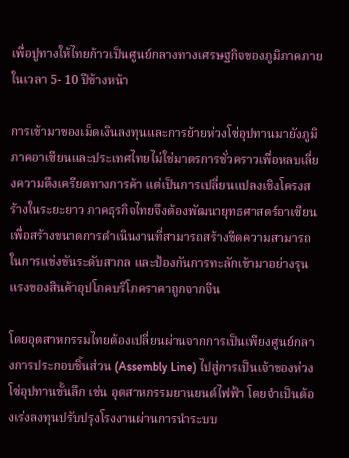เพื่อปูทางให้ไทยก้าวเป็นศูนย์กลางทางเศรษฐกิจของภูมิภาคภายในเวลา 5- 10 ปีข้างหน้า

การเข้ามาของเม็ดเงินลงทุนและการย้ายห่วงโซ่อุปทานมายังภูมิภาคอาเซียนและประเทศไทยไม่ใช่มาตรการชั่วคราวเพื่อหลบเลี่ยงความตึงเครียดทางการค้า แต่เป็นการเปลี่ยนแปลงเชิงโครงสร้างในระยะยาว ภาคธุรกิจไทยจึงต้องพัฒนายุทธศาสตร์อาเซียนเพื่อสร้างขนาดการดำเนินงานที่สามารถสร้างขีดความสามารถในการแข่งขันระดับสากล และป้องกันการทะลักเข้ามาอย่างรุนแรงของสินค้าอุปโภคบริโภคราคาถูกจากจีน

โดยอุตสาหกรรมไทยต้องเปลี่ยนผ่านจากการเป็นเพียงศูนย์กลางการประกอบชิ้นส่วน (Assembly Line) ไปสู่การเป็นเจ้าของห่วงโซ่อุปทานขั้นลึก เช่น อุตสาหกรรมยานยนต์ไฟฟ้า โดยจำเป็นต้องเร่งลงทุนปรับปรุงโรงงานผ่านการนำระบบ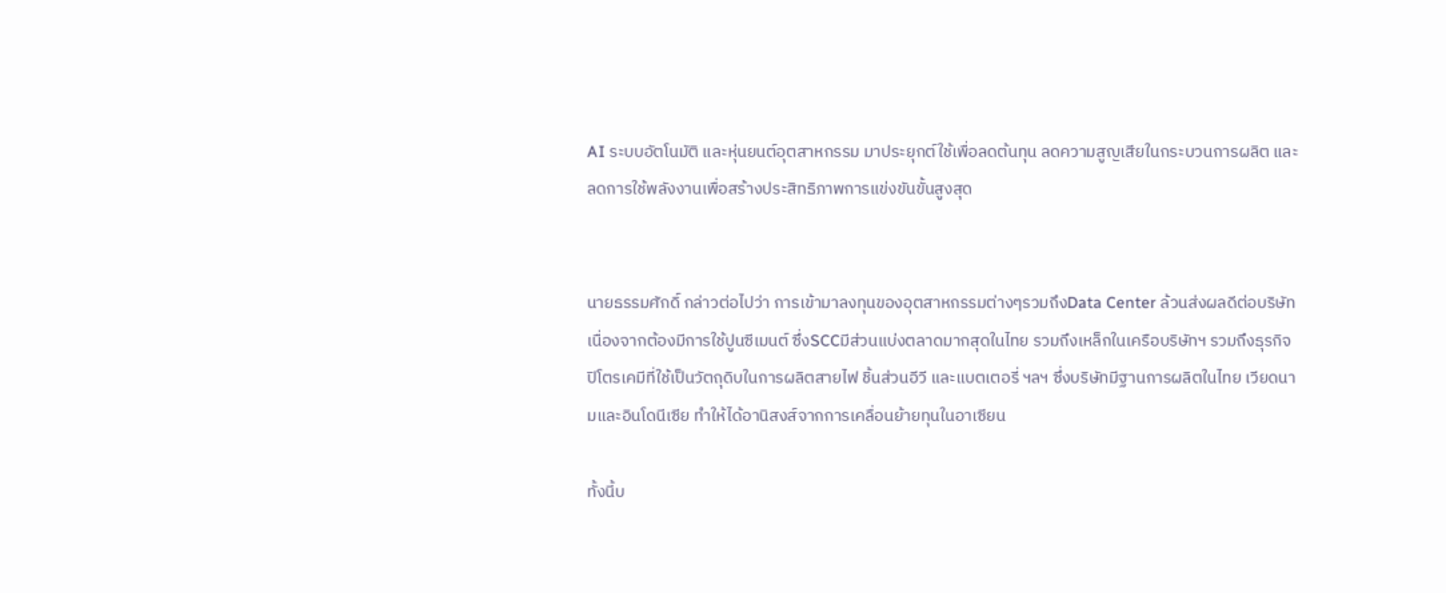AI ระบบอัตโนมัติ และหุ่นยนต์อุตสาหกรรม มาประยุกต์ใช้เพื่อลดต้นทุน ลดความสูญเสียในกระบวนการผลิต และลดการใช้พลังงานเพื่อสร้างประสิทธิภาพการแข่งขันขั้นสูงสุด


นายธรรมศักดิ์ กล่าวต่อไปว่า การเข้ามาลงทุนของอุตสาหกรรมต่างๆรวมถึงData Center ล้วนส่งผลดีต่อบริษัท เนื่องจากต้องมีการใช้ปูนซีเมนต์ ซึ่งSCCมีส่วนแบ่งตลาดมากสุดในไทย รวมถึงเหล็กในเครือบริษัทฯ รวมถึงธุรกิจปิโตรเคมีที่ใช้เป็นวัตถุดิบในการผลิตสายไฟ ชิ้นส่วนอีวี และแบตเตอรี่ ฯลฯ ซึ่งบริษัทมีฐานการผลิตในไทย เวียดนามและอินโดนีเซีย ทำให้ได้อานิสงส์จากการเคลื่อนย้ายทุนในอาเซียน

ทั้งนี้บ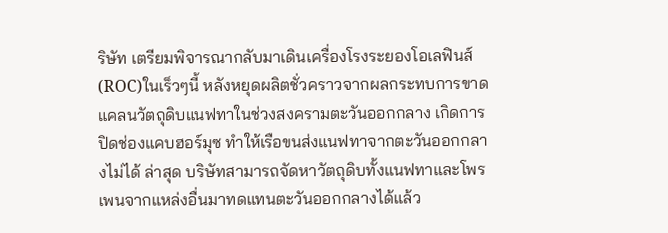ริษัท เตรียมพิจารณากลับมาเดินเครื่องโรงระยองโอเลฟินส์ (ROC)ในเร็วๆนี้ หลังหยุดผลิตชั่วคราวจากผลกระทบการขาดแคลนวัตถุดิบแนฟทาในช่วงสงครามตะวันออกกลาง เกิดการปิดช่องแคบฮอร์มุซ ทำให้เรือขนส่งแนฟทาจากตะวันออกกลางไม่ได้ ล่าสุด บริษัทสามารถจัดหาวัตถุดิบทั้งแนฟทาและโพรเพนจากแหล่งอื่นมาทดแทนตะวันออกกลางได้แล้ว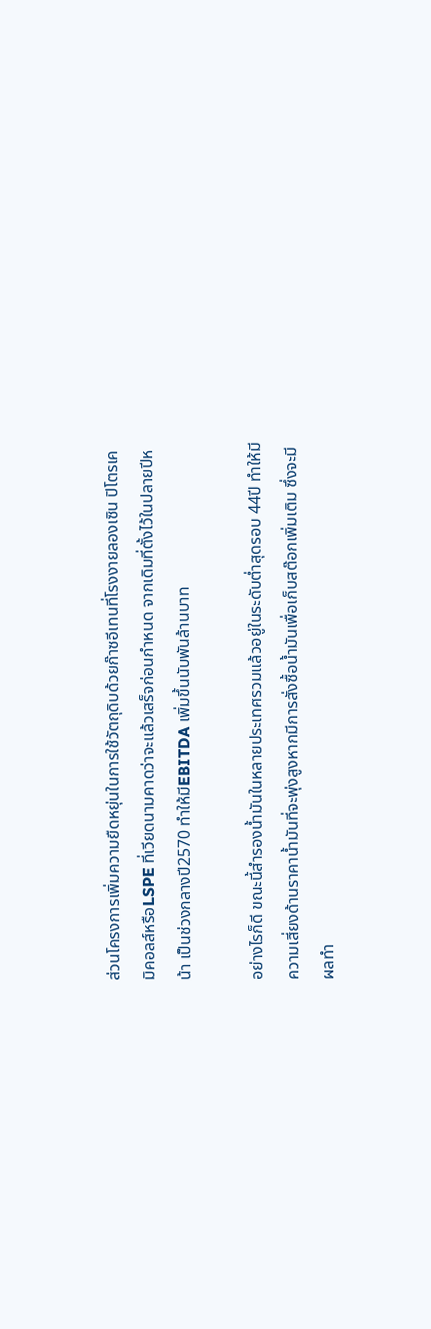ส่วนโครงการเพิ่มความยืดหยุ่นในการใช้วัตถุดิบด้วยก๊าซอีเทนที่โรงงายลองเซิน ปิโตรเคมิคอลส์หรือLSPE ที่เวียดนามคาดว่าจะแล้วเสร็จก่อนกำหนด จากเดิมที่ตั้งไว้ในปลายปีหน้า เป็นช่วงกลางปี2570 ทำให้มีEBITDA เพิ่มขึ้นนับพันล้านบาท

อย่างไรก็ดี ขณะนี้สำรองน้ำมันในหลายประเทศรวมแล้วอยู่ในระดับต่ำสุดรอบ 44ปี ทำให้มีความเสี่ยงด้านราคาน้ำมันที่จะพุ่งสูงหากมีการสั่งซื้อน้ำมันเพื่อเก็บสต๊อกเพิ่มเติม ซึ่งจะมีผลทำ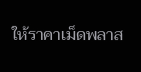ให้ราคาเม็ดพลาส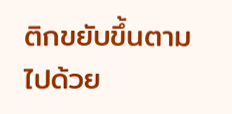ติกขยับขึ้นตามไปด้วย